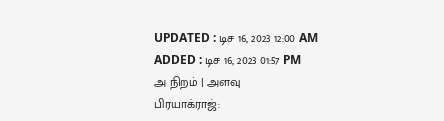UPDATED : டிச 16, 2023 12:00 AM
ADDED : டிச 16, 2023 01:57 PM
அ நிறம் | அளவு
பிரயாக்ராஜ்: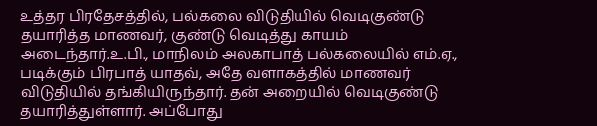உத்தர பிரதேசத்தில், பல்கலை விடுதியில் வெடிகுண்டு தயாரித்த மாணவர், குண்டு வெடித்து காயம் அடைந்தார்.உ.பி., மாநிலம் அலகாபாத் பல்கலையில் எம்.ஏ., படிக்கும் பிரபாத் யாதவ், அதே வளாகத்தில் மாணவர் விடுதியில் தங்கியிருந்தார். தன் அறையில் வெடிகுண்டு தயாரித்துள்ளார். அப்போது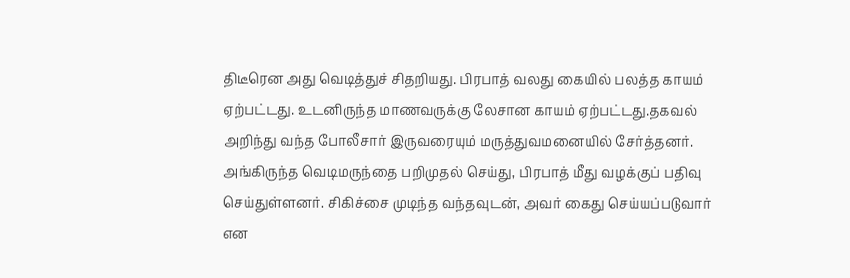திடீரென அது வெடித்துச் சிதறியது. பிரபாத் வலது கையில் பலத்த காயம் ஏற்பட்டது. உடனிருந்த மாணவருக்கு லேசான காயம் ஏற்பட்டது.தகவல் அறிந்து வந்த போலீசார் இருவரையும் மருத்துவமனையில் சேர்த்தனர். அங்கிருந்த வெடிமருந்தை பறிமுதல் செய்து, பிரபாத் மீது வழக்குப் பதிவு செய்துள்ளனர். சிகிச்சை முடிந்த வந்தவுடன், அவர் கைது செய்யப்படுவார் என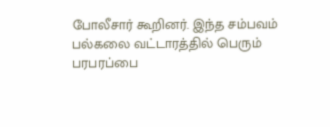போலீசார் கூறினர். இந்த சம்பவம் பல்கலை வட்டாரத்தில் பெரும் பரபரப்பை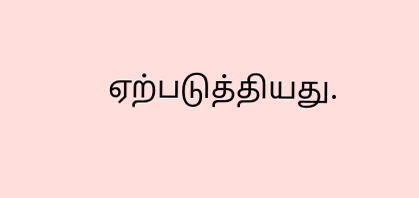ஏற்படுத்தியது.